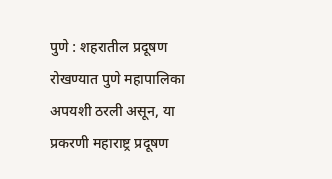पुणे : शहरातील प्रदूषण रोखण्यात पुणे महापालिका अपयशी ठरली असून, या प्रकरणी महाराष्ट्र प्रदूषण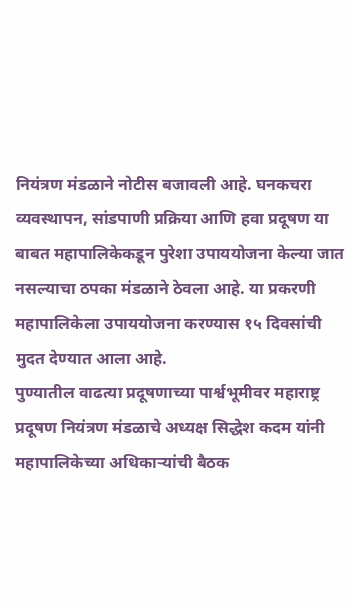नियंत्रण मंडळाने नोटीस बजावली आहे. घनकचरा व्यवस्थापन, सांडपाणी प्रक्रिया आणि हवा प्रदूषण या बाबत महापालिकेकडून पुरेशा उपाययोजना केल्या जात नसल्याचा ठपका मंडळाने ठेवला आहे. या प्रकरणी महापालिकेला उपाययोजना करण्यास १५ दिवसांची मुदत देण्यात आला आहे.
पुण्यातील वाढत्या प्रदूषणाच्या पार्श्वभूमीवर महाराष्ट्र प्रदूषण नियंत्रण मंडळाचे अध्यक्ष सिद्धेश कदम यांनी महापालिकेच्या अधिकाऱ्यांची बैठक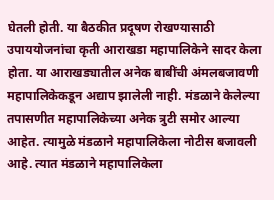घेतली होती. या बैठकीत प्रदूषण रोखण्यासाठी उपाययोजनांचा कृती आराखडा महापालिकेने सादर केला होता. या आराखड्यातील अनेक बाबींची अंमलबजावणी महापालिकेकडून अद्याप झालेली नाही. मंडळाने केलेल्या तपासणीत महापालिकेच्या अनेक त्रुटी समोर आल्या आहेत. त्यामुळे मंडळाने महापालिकेला नोटीस बजावली आहे. त्यात मंडळाने महापालिकेला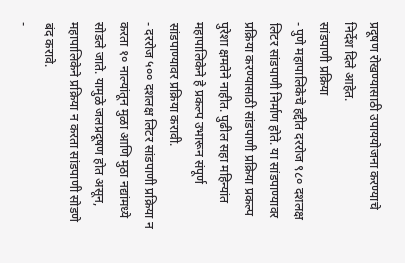प्रदूषण रोखण्यासाठी उपाययोजना करण्याचे निर्देश दिले आहेत.
सांडपाणी प्रक्रिया
- पुणे महापालिकेचे हद्दीत दररोज ९८० दशलक्ष लिटर सांडपाणी निर्माण होते. या सांडपाण्यावर प्रक्रिया करण्यासाठी सांडपाणी प्रक्रिया प्रकल्प पुरेशा क्षमतेने नाहीत. पुढील सहा महिन्यांत महापालिकेने हे प्रकल्प उभारून संपूर्ण सांडपाण्यावर प्रक्रिया करावी.
- दररोज ५०० दशलक्ष लिटर सांडपाणी प्रक्रिया न करता १० नाल्यांतून मुळा आणि मुठा नद्यांमध्ये सोडले जाते. यामुळे जलप्रदूषण होत असून, महापालिकेने प्रक्रिया न करता सांडपाणी सोडणे बंद करावे.
-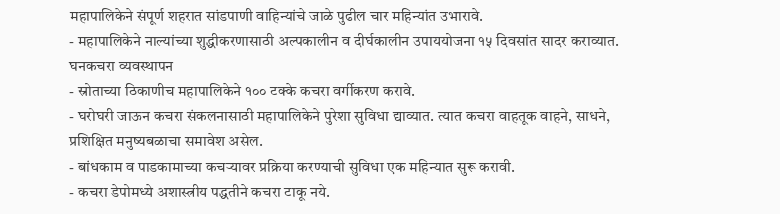महापालिकेने संपूर्ण शहरात सांडपाणी वाहिन्यांचे जाळे पुढील चार महिन्यांत उभारावे.
- महापालिकेने नाल्यांच्या शुद्धीकरणासाठी अल्पकालीन व दीर्घकालीन उपाययोजना १५ दिवसांत सादर कराव्यात.
घनकचरा व्यवस्थापन
- स्रोताच्या ठिकाणीच महापालिकेने १०० टक्के कचरा वर्गीकरण करावे.
- घरोघरी जाऊन कचरा संकलनासाठी महापालिकेने पुरेशा सुविधा द्याव्यात. त्यात कचरा वाहतूक वाहने, साधने, प्रशिक्षित मनुष्यबळाचा समावेश असेल.
- बांधकाम व पाडकामाच्या कचऱ्यावर प्रक्रिया करण्याची सुविधा एक महिन्यात सुरू करावी.
- कचरा डेपोमध्ये अशास्त्रीय पद्धतीने कचरा टाकू नये.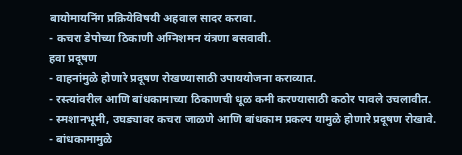बायोमायनिंग प्रक्रियेविषयी अहवाल सादर करावा.
- कचरा डेपोच्या ठिकाणी अग्निशमन यंत्रणा बसवावी.
हवा प्रदूषण
- वाहनांमुळे होणारे प्रदूषण रोखण्यासाठी उपाययोजना कराव्यात.
- रस्त्यांवरील आणि बांधकामाच्या ठिकाणची धूळ कमी करण्यासाठी कठोर पावले उचलावीत.
- स्मशानभूमी, उघड्यावर कचरा जाळणे आणि बांधकाम प्रकल्प यामुळे होणारे प्रदूषण रोखावे.
- बांधकामामुळे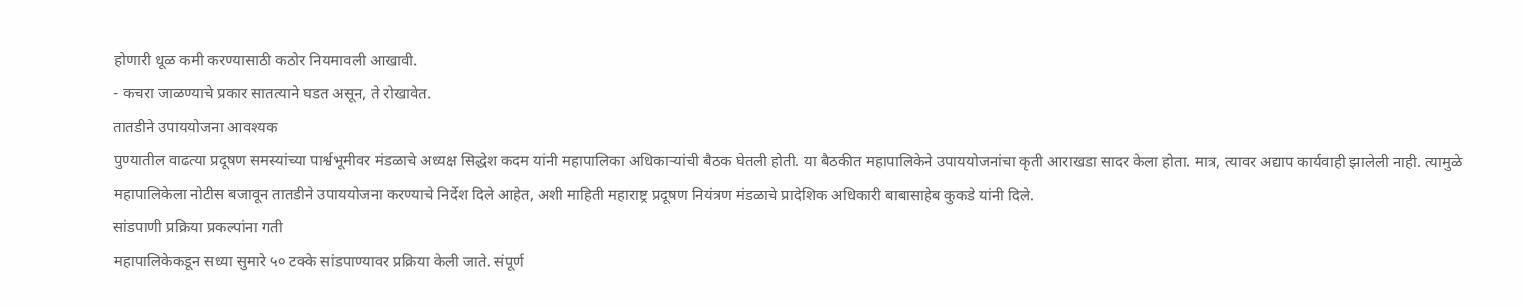होणारी धूळ कमी करण्यासाठी कठोर नियमावली आखावी.
- कचरा जाळण्याचे प्रकार सातत्याने घडत असून, ते रोखावेत.
तातडीने उपाययोजना आवश्यक
पुण्यातील वाढत्या प्रदूषण समस्यांच्या पार्श्वभूमीवर मंडळाचे अध्यक्ष सिद्धेश कदम यांनी महापालिका अधिकाऱ्यांची बैठक घेतली होती. या बैठकीत महापालिकेने उपाययोजनांचा कृती आराखडा सादर केला होता. मात्र, त्यावर अद्याप कार्यवाही झालेली नाही. त्यामुळे महापालिकेला नोटीस बजावून तातडीने उपाययोजना करण्याचे निर्देश दिले आहेत, अशी माहिती महाराष्ट्र प्रदूषण नियंत्रण मंडळाचे प्रादेशिक अधिकारी बाबासाहेब कुकडे यांनी दिले.
सांडपाणी प्रक्रिया प्रकल्पांना गती
महापालिकेकडून सध्या सुमारे ५० टक्के सांडपाण्यावर प्रक्रिया केली जाते. संपूर्ण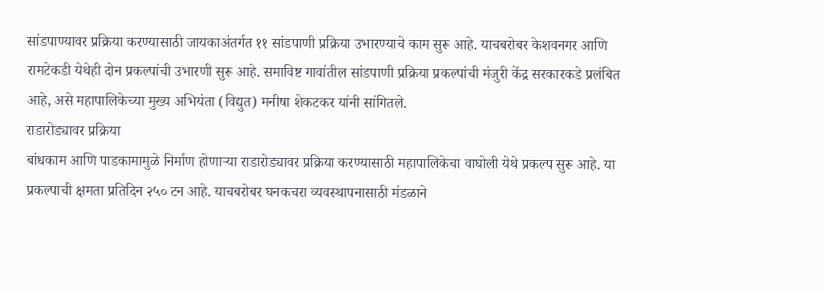सांडपाण्यावर प्रक्रिया करण्यासाठी जायकाअंतर्गत ११ सांडपाणी प्रक्रिया उभारण्याचे काम सुरू आहे. याचबरोबर केशवनगर आणि रामटेकडी येथेही दोन प्रकल्पांची उभारणी सुरू आहे. समाविष्ट गावांतील सांडपाणी प्रक्रिया प्रकल्पांची मंजुरी केंद्र सरकारकडे प्रलंबित आहे, असे महापालिकेच्या मुख्य अभियंता (विद्युत) मनीषा शेकटकर यांनी सांगितले.
राडारोड्यावर प्रक्रिया
बांधकाम आणि पाडकामामुळे निर्माण होणाऱ्या राडारोड्यावर प्रक्रिया करण्यासाठी महापालिकेचा वाघोली येथे प्रकल्प सुरू आहे. या प्रकल्पाची क्षमता प्रतिदिन २५० टन आहे. याचबरोबर घनकचरा व्यवस्थापनासाठी मंडळाने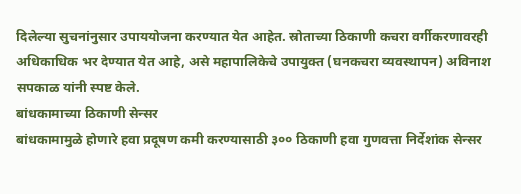दिलेल्या सुचनांनुसार उपाययोजना करण्यात येत आहेत. स्रोताच्या ठिकाणी कचरा वर्गीकरणावरही अधिकाधिक भर देण्यात येत आहे, असे महापालिकेचे उपायुक्त (घनकचरा व्यवस्थापन) अविनाश सपकाळ यांनी स्पष्ट केले.
बांधकामाच्या ठिकाणी सेन्सर
बांधकामामुळे होणारे हवा प्रदूषण कमी करण्यासाठी ३०० ठिकाणी हवा गुणवत्ता निर्देशांक सेन्सर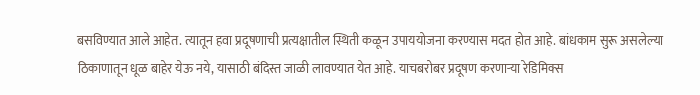बसविण्यात आले आहेत. त्यातून हवा प्रदूषणाची प्रत्यक्षातील स्थिती कळून उपाययोजना करण्यास मदत होत आहे. बांधकाम सुरू असलेल्या ठिकाणातून धूळ बाहेर येऊ नये, यासाठी बंदिस्त जाळी लावण्यात येत आहे. याचबरोबर प्रदूषण करणाऱ्या रेडिमिक्स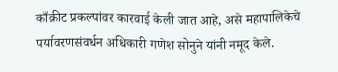काँक्रीट प्रकल्पांवर कारवाई केली जात आहे, असे महापालिकेचे पर्यावरणसंवर्धन अधिकारी गणेश सोनुने यांनी नमूद केले.